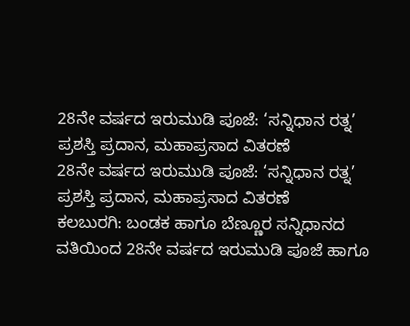28ನೇ ವರ್ಷದ ಇರುಮುಡಿ ಪೂಜೆ: ‘ಸನ್ನಿಧಾನ ರತ್ನ’ ಪ್ರಶಸ್ತಿ ಪ್ರದಾನ, ಮಹಾಪ್ರಸಾದ ವಿತರಣೆ
28ನೇ ವರ್ಷದ ಇರುಮುಡಿ ಪೂಜೆ: ‘ಸನ್ನಿಧಾನ ರತ್ನ’ ಪ್ರಶಸ್ತಿ ಪ್ರದಾನ, ಮಹಾಪ್ರಸಾದ ವಿತರಣೆ
ಕಲಬುರಗಿ: ಬಂಡಕ ಹಾಗೂ ಬೆಣ್ಣೂರ ಸನ್ನಿಧಾನದ ವತಿಯಿಂದ 28ನೇ ವರ್ಷದ ಇರುಮುಡಿ ಪೂಜೆ ಹಾಗೂ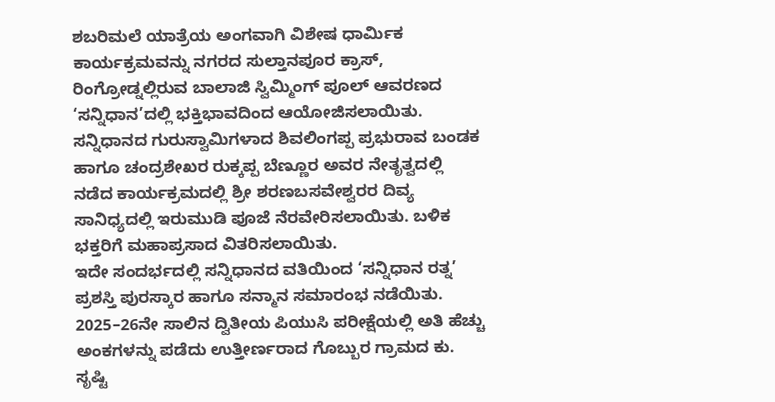ಶಬರಿಮಲೆ ಯಾತ್ರೆಯ ಅಂಗವಾಗಿ ವಿಶೇಷ ಧಾರ್ಮಿಕ ಕಾರ್ಯಕ್ರಮವನ್ನು ನಗರದ ಸುಲ್ತಾನಪೂರ ಕ್ರಾಸ್, ರಿಂಗ್ರೋಡ್ನಲ್ಲಿರುವ ಬಾಲಾಜಿ ಸ್ವಿಮ್ಮಿಂಗ್ ಪೂಲ್ ಆವರಣದ ‘ಸನ್ನಿಧಾನ’ದಲ್ಲಿ ಭಕ್ತಿಭಾವದಿಂದ ಆಯೋಜಿಸಲಾಯಿತು.
ಸನ್ನಿಧಾನದ ಗುರುಸ್ವಾಮಿಗಳಾದ ಶಿವಲಿಂಗಪ್ಪ ಪ್ರಭುರಾವ ಬಂಡಕ ಹಾಗೂ ಚಂದ್ರಶೇಖರ ರುಕ್ಕಪ್ಪ ಬೆಣ್ಣೂರ ಅವರ ನೇತೃತ್ವದಲ್ಲಿ ನಡೆದ ಕಾರ್ಯಕ್ರಮದಲ್ಲಿ ಶ್ರೀ ಶರಣಬಸವೇಶ್ವರರ ದಿವ್ಯ ಸಾನಿಧ್ಯದಲ್ಲಿ ಇರುಮುಡಿ ಪೂಜೆ ನೆರವೇರಿಸಲಾಯಿತು. ಬಳಿಕ ಭಕ್ತರಿಗೆ ಮಹಾಪ್ರಸಾದ ವಿತರಿಸಲಾಯಿತು.
ಇದೇ ಸಂದರ್ಭದಲ್ಲಿ ಸನ್ನಿಧಾನದ ವತಿಯಿಂದ ‘ಸನ್ನಿಧಾನ ರತ್ನ’ ಪ್ರಶಸ್ತಿ ಪುರಸ್ಕಾರ ಹಾಗೂ ಸನ್ಮಾನ ಸಮಾರಂಭ ನಡೆಯಿತು. 2025–26ನೇ ಸಾಲಿನ ದ್ವಿತೀಯ ಪಿಯುಸಿ ಪರೀಕ್ಷೆಯಲ್ಲಿ ಅತಿ ಹೆಚ್ಚು ಅಂಕಗಳನ್ನು ಪಡೆದು ಉತ್ತೀರ್ಣರಾದ ಗೊಬ್ಬುರ ಗ್ರಾಮದ ಕು. ಸೃಷ್ಟಿ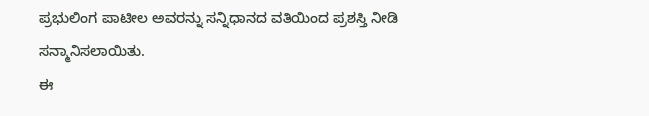ಪ್ರಭುಲಿಂಗ ಪಾಟೀಲ ಅವರನ್ನು ಸನ್ನಿಧಾನದ ವತಿಯಿಂದ ಪ್ರಶಸ್ತಿ ನೀಡಿ ಸನ್ಮಾನಿಸಲಾಯಿತು.
ಈ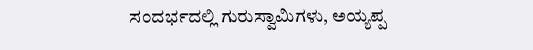ಸಂದರ್ಭದಲ್ಲಿ ಗುರುಸ್ವಾಮಿಗಳು, ಅಯ್ಯಪ್ಪ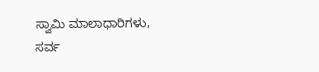ಸ್ವಾಮಿ ಮಾಲಾಧಾರಿಗಳು, ಸರ್ವ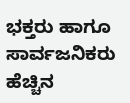ಭಕ್ತರು ಹಾಗೂ ಸಾರ್ವಜನಿಕರು ಹೆಚ್ಚಿನ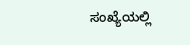ಸಂಖ್ಯೆಯಲ್ಲಿ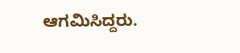ಆಗಮಿಸಿದ್ದರು.